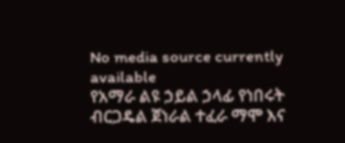No media source currently available
የአማራ ልዩ ኃይል ኃላፊ የነበሩት ብርጋዴል ጀነራል ተፈራ ማሞ እና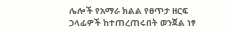ሌሎች የአማራ ክልል የፀጥታ ዘርፍ ኃላፊዎች ከተጠረጠሩበት ወንጀል ነፃ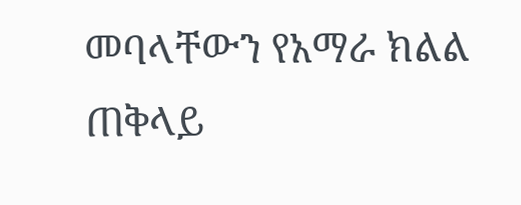መባላቸውን የአማራ ክልል ጠቅላይ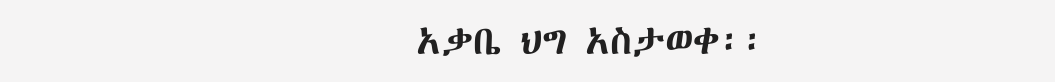አቃቤ ህግ አስታወቀ፡፡